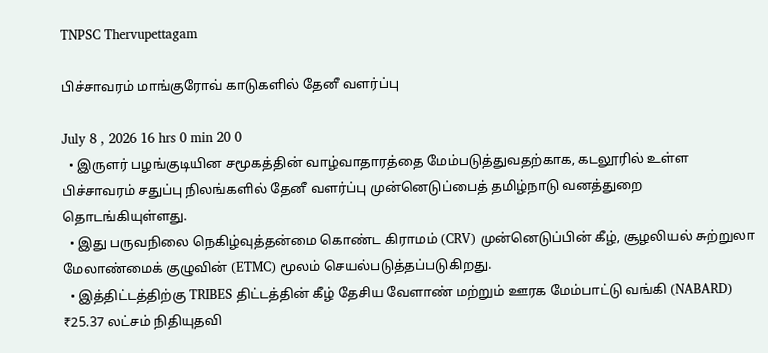TNPSC Thervupettagam

பிச்சாவரம் மாங்குரோவ் காடுகளில் தேனீ வளர்ப்பு

July 8 , 2026 16 hrs 0 min 20 0
  • இருளர் பழங்குடியின சமூகத்தின் வாழ்வாதாரத்தை மேம்படுத்துவதற்காக, கடலூரில் உள்ள பிச்சாவரம் சதுப்பு நிலங்களில் தேனீ வளர்ப்பு முன்னெடுப்பைத் தமிழ்நாடு வனத்துறை தொடங்கியுள்ளது.
  • இது பருவநிலை நெகிழ்வுத்தன்மை கொண்ட கிராமம் (CRV) முன்னெடுப்பின் கீழ், சூழலியல் சுற்றுலா மேலாண்மைக் குழுவின் (ETMC) மூலம் செயல்படுத்தப்படுகிறது.
  • இத்திட்டத்திற்கு TRIBES திட்டத்தின் கீழ் தேசிய வேளாண் மற்றும் ஊரக மேம்பாட்டு வங்கி (NABARD) ₹25.37 லட்சம் நிதியுதவி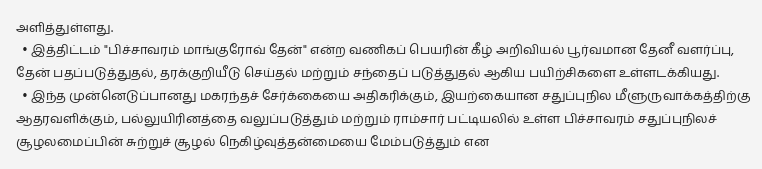அளித்துள்ளது.
  • இத்திட்டம் "பிச்சாவரம் மாங்குரோவ் தேன்" என்ற வணிகப் பெயரின் கீழ் அறிவியல் பூர்வமான தேனீ வளர்ப்பு, தேன் பதப்படுத்துதல், தரக்குறியீடு செய்தல் மற்றும் சந்தைப் படுத்துதல் ஆகிய பயிற்சிகளை உள்ளடக்கியது.
  • இந்த முன்னெடுப்பானது மகரந்தச் சேர்க்கையை அதிகரிக்கும், இயற்கையான சதுப்புநில மீளுருவாக்கத்திற்கு ஆதரவளிக்கும், பல்லுயிரினத்தை வலுப்படுத்தும் மற்றும் ராம்சார் பட்டியலில் உள்ள பிச்சாவரம் சதுப்புநிலச் சூழலமைப்பின் சுற்றுச் சூழல் நெகிழ்வுத்தன்மையை மேம்படுத்தும் என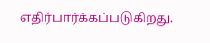எதிர்பார்க்கப்படுகிறது.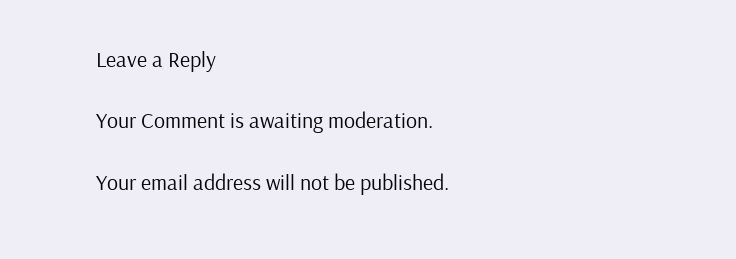Leave a Reply

Your Comment is awaiting moderation.

Your email address will not be published.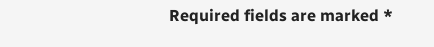Required fields are marked *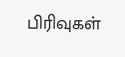பிரிவுகள்